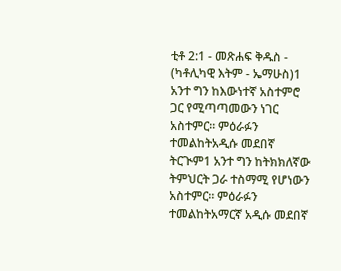ቲቶ 2:1 - መጽሐፍ ቅዱስ - (ካቶሊካዊ እትም - ኤማሁስ)1 አንተ ግን ከእውነተኛ አስተምሮ ጋር የሚጣጣመውን ነገር አስተምር። ምዕራፉን ተመልከትአዲሱ መደበኛ ትርጒም1 አንተ ግን ከትክክለኛው ትምህርት ጋራ ተስማሚ የሆነውን አስተምር። ምዕራፉን ተመልከትአማርኛ አዲሱ መደበኛ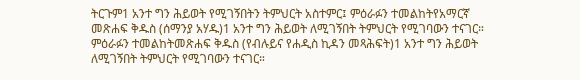ትርጉም1 አንተ ግን ሕይወት የሚገኝበትን ትምህርት አስተምር፤ ምዕራፉን ተመልከትየአማርኛ መጽሐፍ ቅዱስ (ሰማንያ አሃዱ)1 አንተ ግን ሕይወት ለሚገኝበት ትምህርት የሚገባውን ተናገር። ምዕራፉን ተመልከትመጽሐፍ ቅዱስ (የብሉይና የሐዲስ ኪዳን መጻሕፍት)1 አንተ ግን ሕይወት ለሚገኝበት ትምህርት የሚገባውን ተናገር።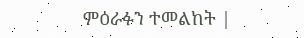ምዕራፉን ተመልከት |